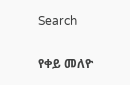Search

የቀይ መለዮ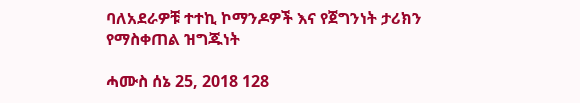ባለአደራዎቹ ተተኪ ኮማንዶዎች እና የጀግንነት ታሪክን የማስቀጠል ዝግጁነት

ሓሙስ ሰኔ 25, 2018 128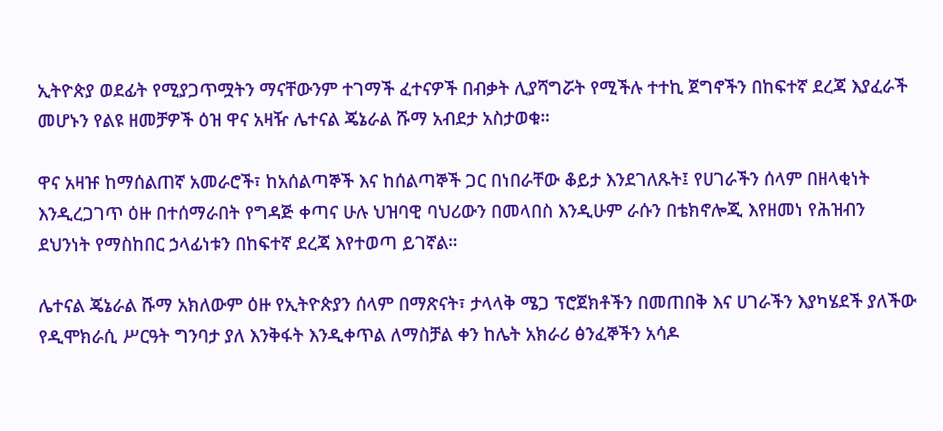ኢትዮጵያ ወደፊት የሚያጋጥሟትን ማናቸውንም ተገማች ፈተናዎች በብቃት ሊያሻግሯት የሚችሉ ተተኪ ጀግኖችን በከፍተኛ ደረጃ እያፈራች መሆኑን የልዩ ዘመቻዎች ዕዝ ዋና አዛዥ ሌተናል ጄኔራል ሹማ አብደታ አስታወቁ።

ዋና አዛዡ ከማሰልጠኛ አመራሮች፣ ከአሰልጣኞች እና ከሰልጣኞች ጋር በነበራቸው ቆይታ እንደገለጹት፤ የሀገራችን ሰላም በዘላቂነት እንዲረጋገጥ ዕዙ በተሰማራበት የግዳጅ ቀጣና ሁሉ ህዝባዊ ባህሪውን በመላበስ እንዲሁም ራሱን በቴክኖሎጂ እየዘመነ የሕዝብን ደህንነት የማስከበር ኃላፊነቱን በከፍተኛ ደረጃ እየተወጣ ይገኛል።

ሌተናል ጄኔራል ሹማ አክለውም ዕዙ የኢትዮጵያን ሰላም በማጽናት፣ ታላላቅ ሜጋ ፕሮጀክቶችን በመጠበቅ እና ሀገራችን እያካሄደች ያለችው የዲሞክራሲ ሥርዓት ግንባታ ያለ እንቅፋት እንዲቀጥል ለማስቻል ቀን ከሌት አክራሪ ፅንፈኞችን አሳዶ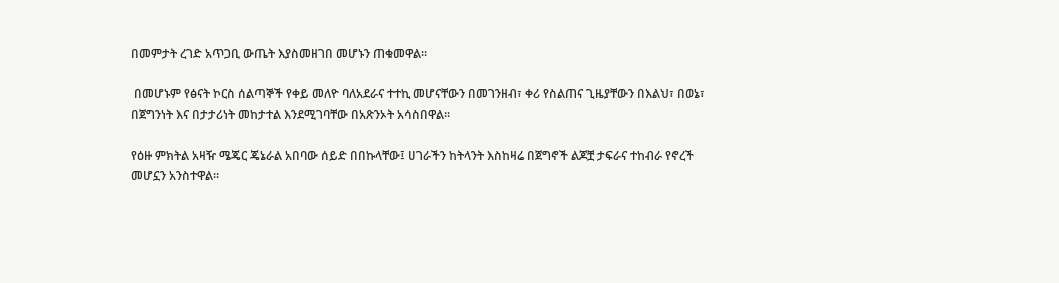በመምታት ረገድ አጥጋቢ ውጤት እያስመዘገበ መሆኑን ጠቁመዋል።

 በመሆኑም የፅናት ኮርስ ሰልጣኞች የቀይ መለዮ ባለአደራና ተተኪ መሆናቸውን በመገንዘብ፣ ቀሪ የስልጠና ጊዜያቸውን በእልህ፣ በወኔ፣ በጀግንነት እና በታታሪነት መከታተል እንደሚገባቸው በአጽንኦት አሳስበዋል።

የዕዙ ምክትል አዛዥ ሜጄር ጄኔራል አበባው ሰይድ በበኩላቸው፤ ሀገራችን ከትላንት እስከዛሬ በጀግኖች ልጆቿ ታፍራና ተከብራ የኖረች መሆኗን አንስተዋል።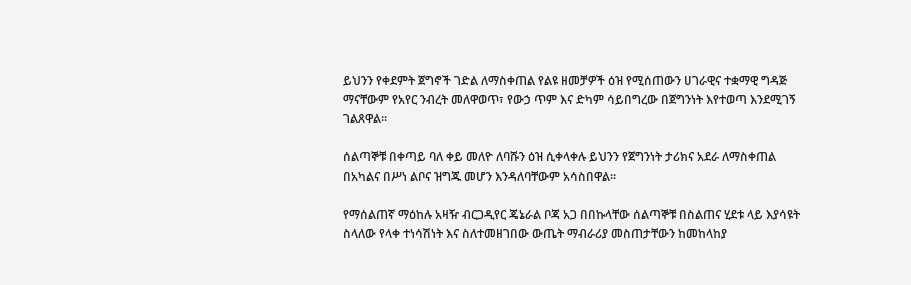ይህንን የቀደምት ጀግኖች ገድል ለማስቀጠል የልዩ ዘመቻዎች ዕዝ የሚሰጠውን ሀገራዊና ተቋማዊ ግዳጅ ማናቸውም የአየር ንብረት መለዋወጥ፣ የውኃ ጥም እና ድካም ሳይበግረው በጀግንነት እየተወጣ እንደሚገኝ ገልጸዋል።

ሰልጣኞቹ በቀጣይ ባለ ቀይ መለዮ ለባሹን ዕዝ ሲቀላቀሉ ይህንን የጀግንነት ታሪክና አደራ ለማስቀጠል በአካልና በሥነ ልቦና ዝግጁ መሆን እንዳለባቸውም አሳስበዋል።

የማሰልጠኛ ማዕከሉ አዛዥ ብርጋዲየር ጄኔራል ቦጃ አጋ በበኩላቸው ሰልጣኞቹ በስልጠና ሂደቱ ላይ እያሳዩት ስላለው የላቀ ተነሳሽነት እና ስለተመዘገበው ውጤት ማብራሪያ መስጠታቸውን ከመከላከያ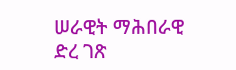ሠራዊት ማሕበራዊ ድረ ገጽ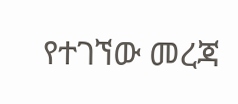የተገኘው መረጃ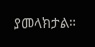ያመላክታል።